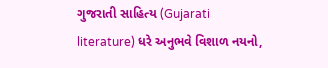ગુજરાતી સાહિત્ય (Gujarati literature) ધરે અનુભવે વિશાળ નયનો,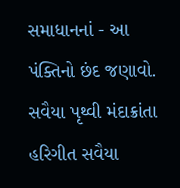સમાધાનનાં - આ પંક્તિનો છંદ જણાવો. સવૈયા પૃથ્વી મંદાક્રાંતા હરિગીત સવૈયા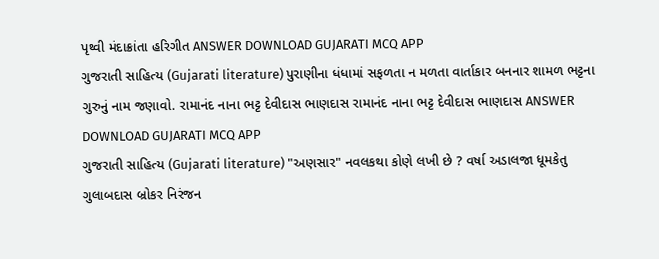પૃથ્વી મંદાક્રાંતા હરિગીત ANSWER DOWNLOAD GUJARATI MCQ APP
ગુજરાતી સાહિત્ય (Gujarati literature) પુરાણીના ધંધામાં સફળતા ન મળતા વાર્તાકાર બનનાર શામળ ભટ્ટના ગુરુનું નામ જણાવો. રામાનંદ નાના ભટ્ટ દેવીદાસ ભાણદાસ રામાનંદ નાના ભટ્ટ દેવીદાસ ભાણદાસ ANSWER DOWNLOAD GUJARATI MCQ APP
ગુજરાતી સાહિત્ય (Gujarati literature) "અણસાર" નવલકથા કોણે લખી છે ? વર્ષા અડાલજા ધૂમકેતુ ગુલાબદાસ બ્રોકર નિરંજન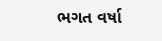ભગત વર્ષા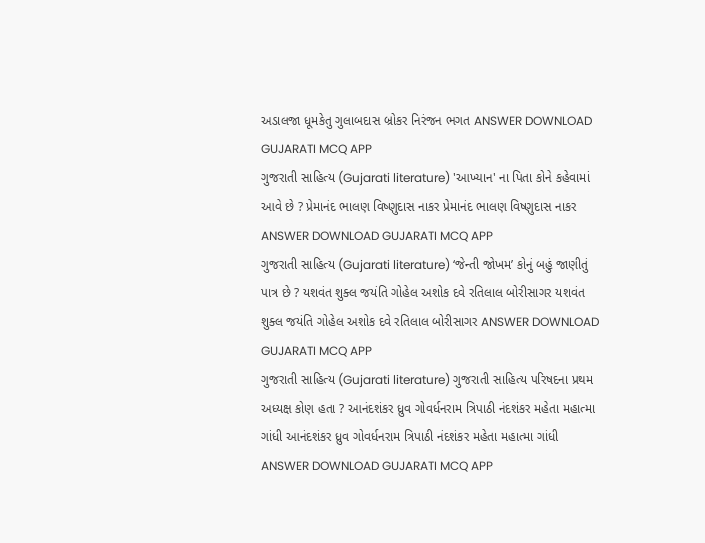અડાલજા ધૂમકેતુ ગુલાબદાસ બ્રોકર નિરંજન ભગત ANSWER DOWNLOAD GUJARATI MCQ APP
ગુજરાતી સાહિત્ય (Gujarati literature) 'આખ્યાન' ના પિતા કોને કહેવામાં આવે છે ? પ્રેમાનંદ ભાલણ વિષ્ણુદાસ નાકર પ્રેમાનંદ ભાલણ વિષ્ણુદાસ નાકર ANSWER DOWNLOAD GUJARATI MCQ APP
ગુજરાતી સાહિત્ય (Gujarati literature) ‘જેન્તી જોખમ’ કોનું બહું જાણીતું પાત્ર છે ? યશવંત શુક્લ જયંતિ ગોહેલ અશોક દવે રતિલાલ બોરીસાગર યશવંત શુક્લ જયંતિ ગોહેલ અશોક દવે રતિલાલ બોરીસાગર ANSWER DOWNLOAD GUJARATI MCQ APP
ગુજરાતી સાહિત્ય (Gujarati literature) ગુજરાતી સાહિત્ય પરિષદના પ્રથમ અધ્યક્ષ કોણ હતા ? આનંદશંકર ધ્રુવ ગોવર્ધનરામ ત્રિપાઠી નંદશંકર મહેતા મહાત્મા ગાંધી આનંદશંકર ધ્રુવ ગોવર્ધનરામ ત્રિપાઠી નંદશંકર મહેતા મહાત્મા ગાંધી ANSWER DOWNLOAD GUJARATI MCQ APP